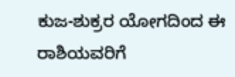ಕುಜ-ಶುಕ್ರರ ಯೋಗದಿಂದ ಈ ರಾಶಿಯವರಿಗೆ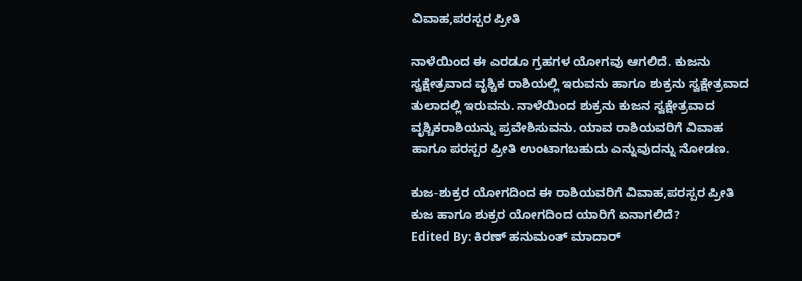ವಿವಾಹ,ಪರಸ್ಪರ ಪ್ರೀತಿ

ನಾಳೆಯಿಂದ ಈ ಎರಡೂ ಗ್ರಹಗಳ ಯೋಗವು ಆಗಲಿದೆ. ಕುಜನು ಸ್ವಕ್ಷೇತ್ರವಾದ ವೃಶ್ಚಿಕ ರಾಶಿಯಲ್ಲಿ ಇರುವನು ಹಾಗೂ ಶುಕ್ರನು ಸ್ವಕ್ಷೇತ್ರವಾದ ತುಲಾದಲ್ಲಿ ಇರುವನು. ನಾಳೆಯಿಂದ ಶುಕ್ರನು ಕುಜನ ಸ್ವಕ್ಷೇತ್ರವಾದ ವೃಶ್ಚಿಕರಾಶಿಯನ್ನು ಪ್ರವೇಶಿಸುವನು. ಯಾವ ರಾಶಿಯವರಿಗೆ ವಿವಾಹ ಹಾಗೂ ಪರಸ್ಪರ ಪ್ರೀತಿ ಉಂಟಾಗಬಹುದು ಎನ್ನುವುದನ್ನು ನೋಡಣ.

ಕುಜ-ಶುಕ್ರರ ಯೋಗದಿಂದ ಈ ರಾಶಿಯವರಿಗೆ ವಿವಾಹ,ಪರಸ್ಪರ ಪ್ರೀತಿ
ಕುಜ ಹಾಗೂ ಶುಕ್ರರ ಯೋಗದಿಂದ ಯಾರಿಗೆ ಏನಾಗಲಿದೆ?
Edited By: ಕಿರಣ್ ಹನುಮಂತ್ ಮಾದಾರ್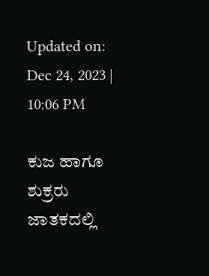Updated on: Dec 24, 2023 | 10:06 PM

ಕುಜ ಹಾಗೂ ಶುಕ್ರರು ಜಾತಕದಲ್ಲಿ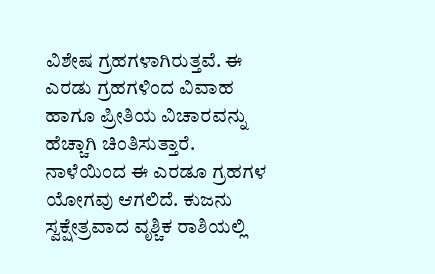ವಿಶೇಷ ಗ್ರಹಗಳಾಗಿರುತ್ತವೆ. ಈ ಎರಡು ಗ್ರಹಗಳಿಂದ ವಿವಾಹ ಹಾಗೂ ಪ್ರೀತಿಯ ವಿಚಾರವನ್ನು ಹೆಚ್ಚಾಗಿ ಚಿಂತಿಸುತ್ತಾರೆ. ನಾಳೆಯಿಂದ ಈ ಎರಡೂ ಗ್ರಹಗಳ ಯೋಗವು ಆಗಲಿದೆ. ಕುಜನು ಸ್ವಕ್ಷೇತ್ರವಾದ ವೃಶ್ಚಿಕ ರಾಶಿಯಲ್ಲಿ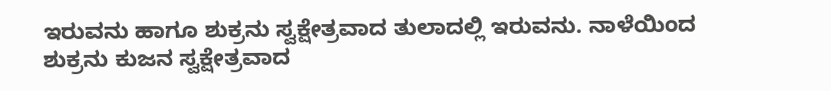ಇರುವನು ಹಾಗೂ ಶುಕ್ರನು ಸ್ವಕ್ಷೇತ್ರವಾದ ತುಲಾದಲ್ಲಿ ಇರುವನು. ನಾಳೆಯಿಂದ ಶುಕ್ರನು ಕುಜನ ಸ್ವಕ್ಷೇತ್ರವಾದ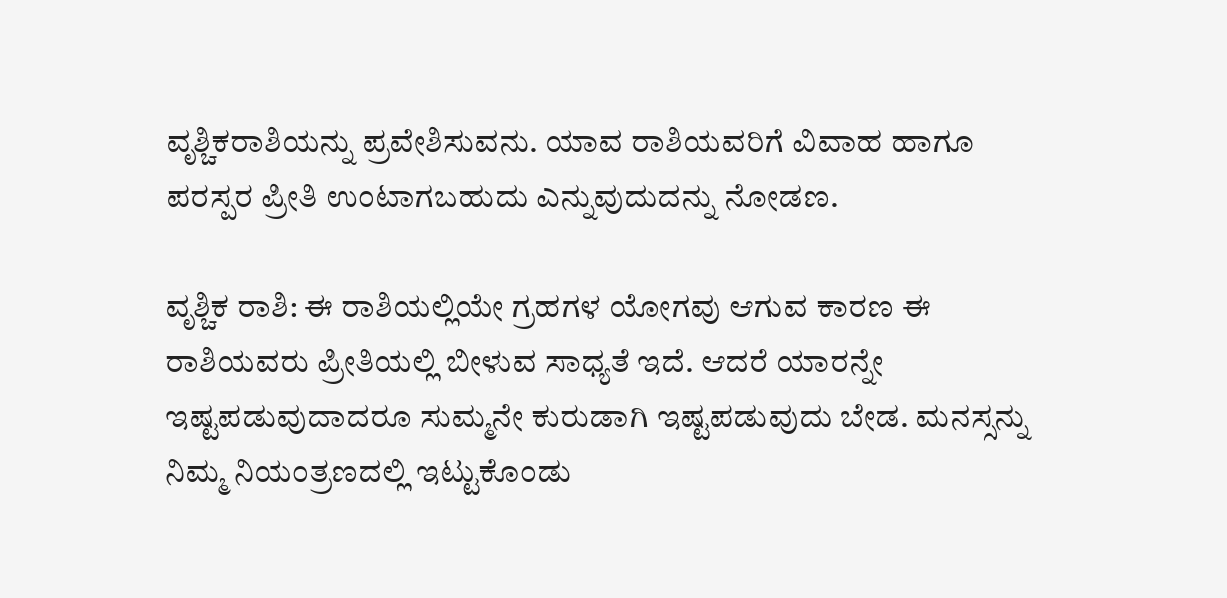ವೃಶ್ಚಿಕರಾಶಿಯನ್ನು ಪ್ರವೇಶಿಸುವನು. ಯಾವ ರಾಶಿಯವರಿಗೆ ವಿವಾಹ ಹಾಗೂ ಪರಸ್ಪರ ಪ್ರೀತಿ ಉಂಟಾಗಬಹುದು ಎನ್ನುವುದುದನ್ನು ನೋಡಣ.

ವೃಶ್ಚಿಕ ರಾಶಿ: ಈ ರಾಶಿಯಲ್ಲಿಯೇ ಗ್ರಹಗಳ ಯೋಗವು ಆಗುವ ಕಾರಣ ಈ ರಾಶಿಯವರು ಪ್ರೀತಿಯಲ್ಲಿ ಬೀಳುವ ಸಾಧ್ಯತೆ ಇದೆ. ಆದರೆ ಯಾರನ್ನೇ ಇಷ್ಟಪಡುವುದಾದರೂ ಸುಮ್ಮನೇ ಕುರುಡಾಗಿ ಇಷ್ಟಪಡುವುದು ಬೇಡ. ಮನಸ್ಸನ್ನು ನಿಮ್ಮ ನಿಯಂತ್ರಣದಲ್ಲಿ ಇಟ್ಟುಕೊಂಡು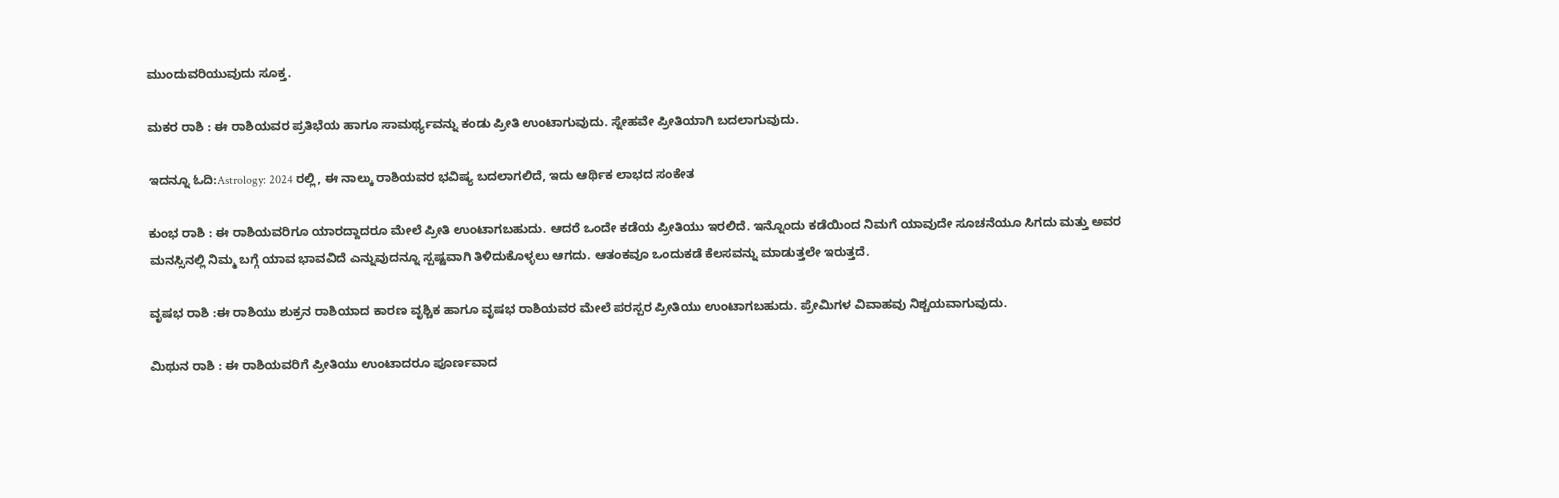ಮುಂದುವರಿಯುವುದು ಸೂಕ್ತ.

ಮಕರ ರಾಶಿ : ಈ ರಾಶಿಯವರ ಪ್ರತಿಭೆಯ ಹಾಗೂ ಸಾಮರ್ಥ್ಯವನ್ನು ಕಂಡು ಪ್ರೀತಿ ಉಂಟಾಗುವುದು. ಸ್ನೇಹವೇ ಪ್ರೀತಿಯಾಗಿ ಬದಲಾಗುವುದು.

ಇದನ್ನೂ ಓದಿ:Astrology: 2024 ರಲ್ಲಿ, ಈ ನಾಲ್ಕು ರಾಶಿಯವರ ಭವಿಷ್ಯ ಬದಲಾಗಲಿದೆ, ಇದು ಆರ್ಥಿಕ ಲಾಭದ ಸಂಕೇತ

ಕುಂಭ ರಾಶಿ : ಈ ರಾಶಿಯವರಿಗೂ ಯಾರದ್ದಾದರೂ ಮೇಲೆ ಪ್ರೀತಿ ಉಂಟಾಗಬಹುದು. ಆದರೆ ಒಂದೇ ಕಡೆಯ ಪ್ರೀತಿಯು ಇರಲಿದೆ. ಇನ್ನೊಂದು ಕಡೆಯಿಂದ ನಿಮಗೆ ಯಾವುದೇ ಸೂಚನೆಯೂ ಸಿಗದು ಮತ್ತು ಅವರ ಮನಸ್ಸಿನಲ್ಲಿ ನಿಮ್ಮ ಬಗ್ಗೆ ಯಾವ ಭಾವವಿದೆ ಎನ್ನುವುದನ್ನೂ ಸ್ಪಷ್ಟವಾಗಿ ತಿಳಿದುಕೊಳ್ಳಲು ಆಗದು. ಆತಂಕವೂ ಒಂದುಕಡೆ ಕೆಲಸವನ್ನು ಮಾಡುತ್ತಲೇ ಇರುತ್ತದೆ.

ವೃಷಭ ರಾಶಿ :ಈ ರಾಶಿಯು ಶುಕ್ರನ ರಾಶಿಯಾದ ಕಾರಣ ವೃಶ್ಚಿಕ ಹಾಗೂ ವೃಷಭ ರಾಶಿಯವರ ಮೇಲೆ ಪರಸ್ಪರ ಪ್ರೀತಿಯು ಉಂಟಾಗಬಹುದು. ಪ್ರೇಮಿಗಳ ವಿವಾಹವು ನಿಶ್ಚಯವಾಗುವುದು.

ಮಿಥುನ ರಾಶಿ : ಈ ರಾಶಿಯವರಿಗೆ ಪ್ರೀತಿಯು ಉಂಟಾದರೂ ಪೂರ್ಣವಾದ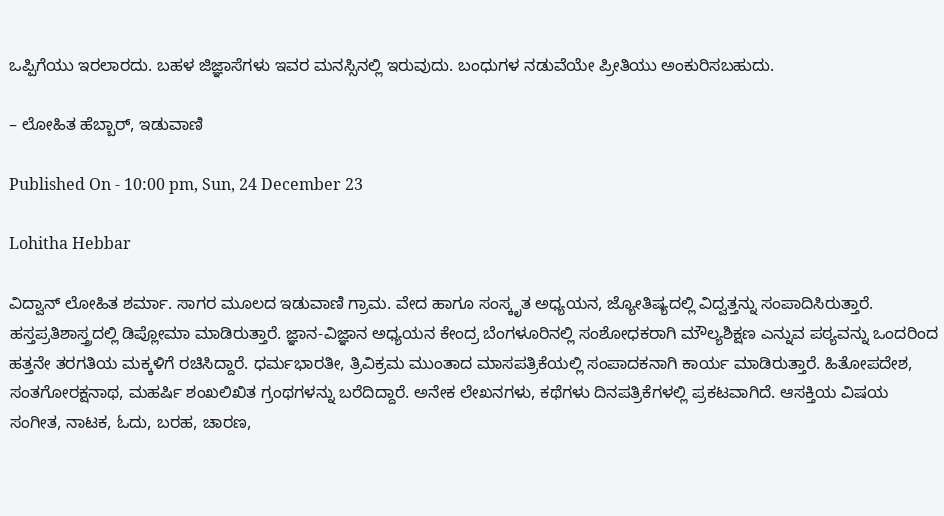ಒಪ್ಪಿಗೆಯು ಇರಲಾರದು. ಬಹಳ ಜಿಜ್ಞಾಸೆಗಳು ಇವರ ಮನಸ್ಸಿನಲ್ಲಿ ಇರುವುದು. ಬಂಧುಗಳ ನಡುವೆಯೇ ಪ್ರೀತಿಯು ಅಂಕುರಿಸಬಹುದು.

– ಲೋಹಿತ ಹೆಬ್ಬಾರ್, ಇಡುವಾಣಿ

Published On - 10:00 pm, Sun, 24 December 23

Lohitha Hebbar

ವಿದ್ವಾನ್ ಲೋಹಿತ ಶರ್ಮಾ. ಸಾಗರ ಮೂಲದ ಇಡುವಾಣಿ ಗ್ರಾಮ. ವೇದ ಹಾಗೂ ಸಂಸ್ಕೃತ ಅಧ್ಯಯನ, ಜ್ಯೋತಿಷ್ಯದಲ್ಲಿ ವಿದ್ವತ್ತನ್ನು ಸಂಪಾದಿಸಿರುತ್ತಾರೆ. ಹಸ್ತಪ್ರತಿಶಾಸ್ತ್ರದಲ್ಲಿ ಡಿಪ್ಲೋಮಾ ಮಾಡಿರುತ್ತಾರೆ. ಜ್ಞಾನ-ವಿಜ್ಞಾನ ಅಧ್ಯಯನ ಕೇಂದ್ರ ಬೆಂಗಳೂರಿನಲ್ಲಿ ಸಂಶೋಧಕರಾಗಿ ಮೌಲ್ಯಶಿಕ್ಷಣ ಎನ್ನುವ ಪಠ್ಯವನ್ನು ಒಂದರಿಂದ ಹತ್ತನೇ ತರಗತಿಯ ಮಕ್ಕಳಿಗೆ ರಚಿಸಿದ್ದಾರೆ. ಧರ್ಮಭಾರತೀ, ತ್ರಿವಿಕ್ರಮ ಮುಂತಾದ ಮಾಸಪತ್ರಿಕೆಯಲ್ಲಿ ಸಂಪಾದಕನಾಗಿ ಕಾರ್ಯ ಮಾಡಿರುತ್ತಾರೆ. ಹಿತೋಪದೇಶ, ಸಂತಗೋರಕ್ಷನಾಥ, ಮಹರ್ಷಿ ಶಂಖಲಿಖಿತ ಗ್ರಂಥಗಳನ್ನು ಬರೆದಿದ್ದಾರೆ. ಅನೇಕ ಲೇಖನಗಳು, ಕಥೆಗಳು ದಿನಪತ್ರಿಕೆಗಳಲ್ಲಿ ಪ್ರಕಟವಾಗಿದೆ. ಆಸಕ್ತಿಯ ವಿಷಯ ಸಂಗೀತ, ನಾಟಕ, ಓದು, ಬರಹ, ಚಾರಣ,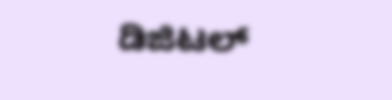ಡಿಜಿಟಲ್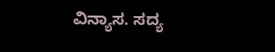ವಿನ್ಯಾಸ. ಸದ್ಯ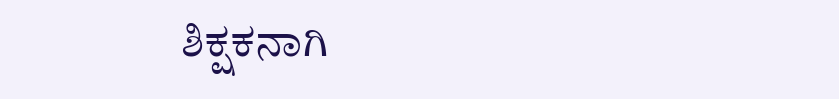ಶಿಕ್ಷಕನಾಗಿ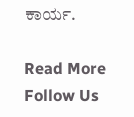ಕಾರ್ಯ.

Read More
Follow Us